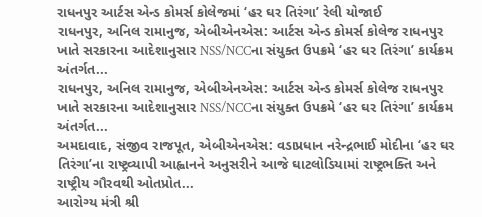રાધનપુર આર્ટસ એન્ડ કોમર્સ કોલેજમાં ‘હર ઘર તિરંગા’ રેલી યોજાઈ
રાધનપુર, અનિલ રામાનુજ, એબીએનએસ: આર્ટસ એન્ડ કોમર્સ કોલેજ રાધનપુર ખાતે સરકારના આદેશાનુસાર NSS/NCCના સંયુક્ત ઉપક્રમે ‘હર ઘર તિરંગા’ કાર્યક્રમ અંતર્ગત...
રાધનપુર, અનિલ રામાનુજ, એબીએનએસ: આર્ટસ એન્ડ કોમર્સ કોલેજ રાધનપુર ખાતે સરકારના આદેશાનુસાર NSS/NCCના સંયુક્ત ઉપક્રમે ‘હર ઘર તિરંગા’ કાર્યક્રમ અંતર્ગત...
અમદાવાદ, સંજીવ રાજપૂત, એબીએનએસ: વડાપ્રધાન નરેન્દ્રભાઈ મોદીના ‘હર ઘર તિરંગા’ના રાષ્ટ્રવ્યાપી આહ્વાનને અનુસરીને આજે ઘાટલોડિયામાં રાષ્ટ્રભક્તિ અને રાષ્ટ્રીય ગૌરવથી ઓતપ્રોત...
આરોગ્ય મંત્રી શ્રી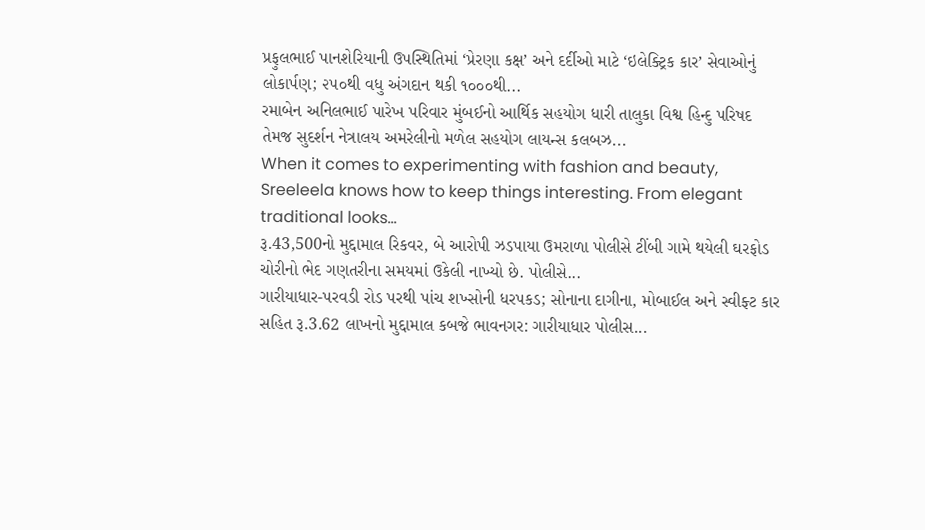પ્રફુલભાઈ પાનશેરિયાની ઉપસ્થિતિમાં ‘પ્રેરણા કક્ષ’ અને દર્દીઓ માટે ‘ઇલેક્ટ્રિક કાર’ સેવાઓનું લોકાર્પણ; ૨૫૦થી વધુ અંગદાન થકી ૧૦૦૦થી...
રમાબેન અનિલભાઈ પારેખ પરિવાર મુંબઈનો આર્થિક સહયોગ ધારી તાલુકા વિશ્વ હિન્દુ પરિષદ તેમજ સુદર્શન નેત્રાલય અમરેલીનો મળેલ સહયોગ લાયન્સ કલબઝ...
When it comes to experimenting with fashion and beauty, Sreeleela knows how to keep things interesting. From elegant traditional looks...
રૂ.43,500નો મુદ્દામાલ રિકવર, બે આરોપી ઝડપાયા ઉમરાળા પોલીસે ટીંબી ગામે થયેલી ઘરફોડ ચોરીનો ભેદ ગણતરીના સમયમાં ઉકેલી નાખ્યો છે. પોલીસે...
ગારીયાધાર-પરવડી રોડ પરથી પાંચ શખ્સોની ધરપકડ; સોનાના દાગીના, મોબાઈલ અને સ્વીફ્ટ કાર સહિત રૂ.3.62 લાખનો મુદ્દામાલ કબજે ભાવનગર: ગારીયાધાર પોલીસ...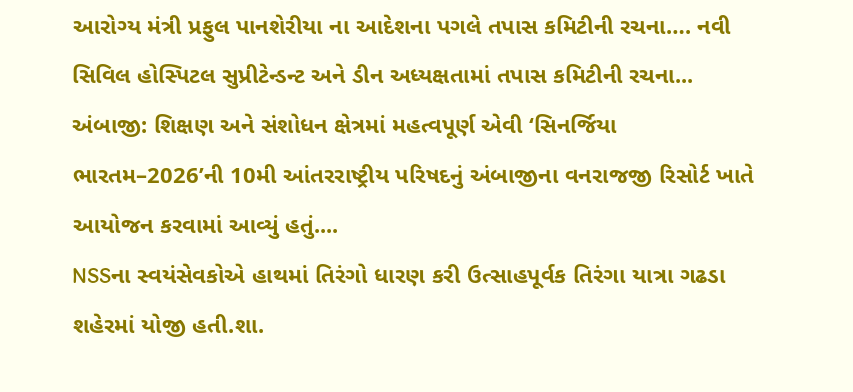આરોગ્ય મંત્રી પ્રફુલ પાનશેરીયા ના આદેશના પગલે તપાસ કમિટીની રચના…. નવી સિવિલ હોસ્પિટલ સુપ્રીટેન્ડન્ટ અને ડીન અધ્યક્ષતામાં તપાસ કમિટીની રચના...
અંબાજી: શિક્ષણ અને સંશોધન ક્ષેત્રમાં મહત્વપૂર્ણ એવી ‘સિનર્જિયા ભારતમ–2026’ની 10મી આંતરરાષ્ટ્રીય પરિષદનું અંબાજીના વનરાજજી રિસોર્ટ ખાતે આયોજન કરવામાં આવ્યું હતું....
NSSના સ્વયંસેવકોએ હાથમાં તિરંગો ધારણ કરી ઉત્સાહપૂર્વક તિરંગા યાત્રા ગઢડા શહેરમાં યોજી હતી.શા.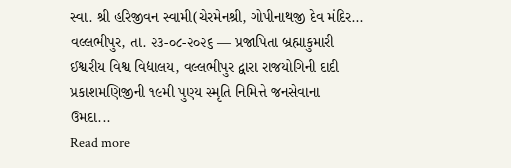સ્વા. શ્રી હરિજીવન સ્વામી(ચેરમેનશ્રી, ગોપીનાથજી દેવ મંદિર...
વલ્લભીપુર, તા. ૨૩-૦૮-૨૦૨૬ — પ્રજાપિતા બ્રહ્માકુમારી ઈશ્વરીય વિશ્વ વિદ્યાલય, વલ્લભીપુર દ્વારા રાજયોગિની દાદી પ્રકાશમણિજીની ૧૯મી પુણ્ય સ્મૃતિ નિમિત્તે જનસેવાના ઉમદા...
Read more